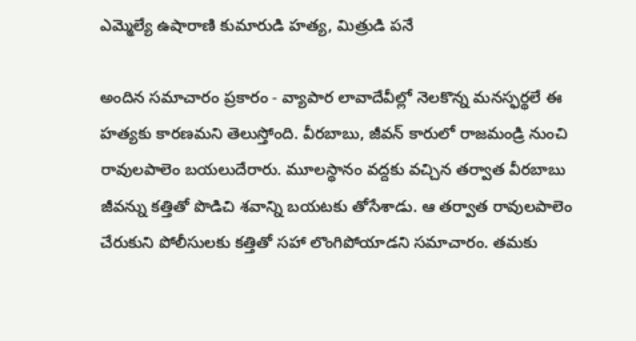ఎమ్మెల్యే ఉషారాణి కుమారుడి హత్య, మిత్రుడి పనే

అందిన సమాచారం ప్రకారం - వ్యాపార లావాదేవీల్లో నెలకొన్న మనస్ఫర్థలే ఈ హత్యకు కారణమని తెలుస్తోంది. వీరబాబు, జీవన్ కారులో రాజమండ్రి నుంచి రావులపాలెం బయలుదేరారు. మూలస్థానం వద్దకు వచ్చిన తర్వాత వీరబాబు జీవన్ను కత్తితో పొడిచి శవాన్ని బయటకు తోసేశాడు. ఆ తర్వాత రావులపాలెం చేరుకుని పోలీసులకు కత్తితో సహా లొంగిపోయాడని సమాచారం. తమకు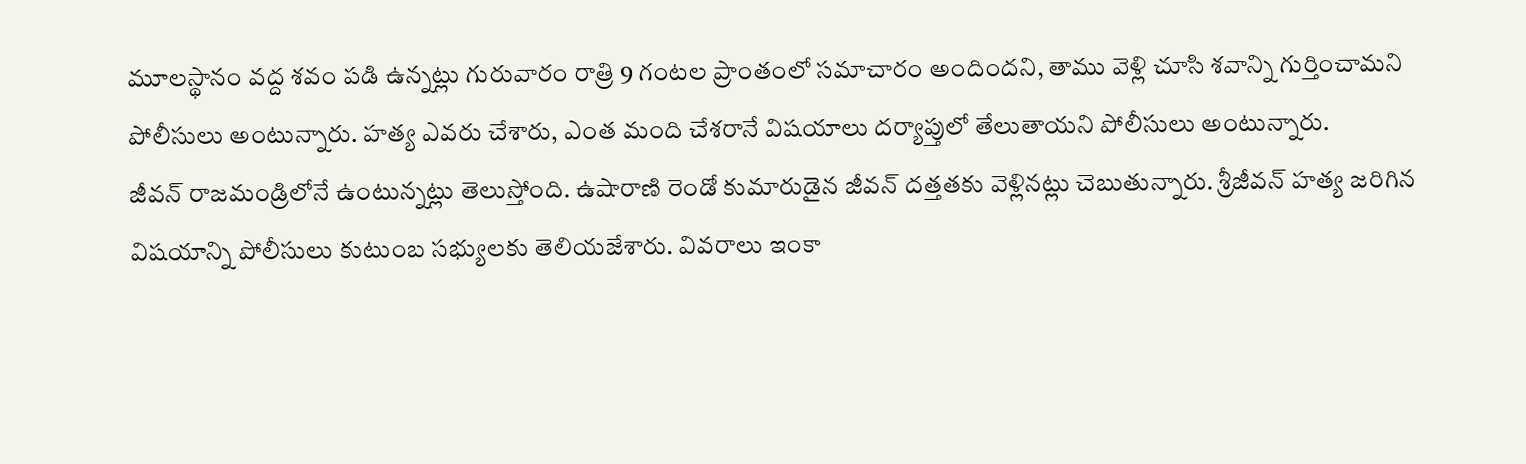మూలస్థానం వద్ద శవం పడి ఉన్నట్లు గురువారం రాత్రి 9 గంటల ప్రాంతంలో సమాచారం అందిందని, తాము వెళ్లి చూసి శవాన్ని గుర్తించామని పోలీసులు అంటున్నారు. హత్య ఎవరు చేశారు, ఎంత మంది చేశరానే విషయాలు దర్యాప్తులో తేలుతాయని పోలీసులు అంటున్నారు.
జీవన్ రాజమండ్రిలోనే ఉంటున్నట్లు తెలుస్తోంది. ఉషారాణి రెండో కుమారుడైన జీవన్ దత్తతకు వెళ్లినట్లు చెబుతున్నారు. శ్రీజీవన్ హత్య జరిగిన విషయాన్ని పోలీసులు కుటుంబ సభ్యులకు తెలియజేశారు. వివరాలు ఇంకా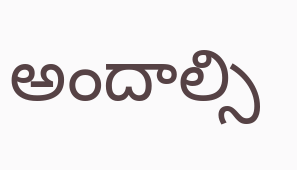అందాల్సి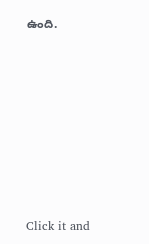ఉంది.












Click it and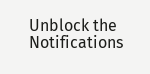Unblock the Notifications